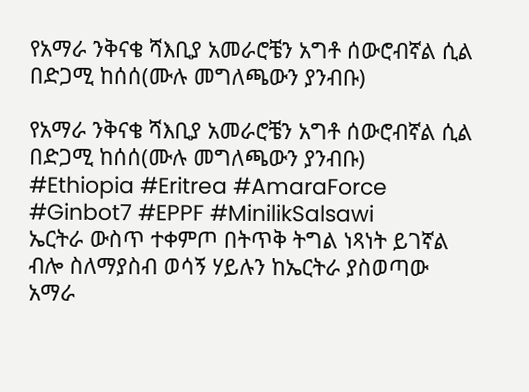የአማራ ንቅናቄ ሻእቢያ አመራሮቼን አግቶ ሰውሮብኛል ሲል በድጋሚ ከሰሰ(ሙሉ መግለጫውን ያንብቡ)

የአማራ ንቅናቄ ሻእቢያ አመራሮቼን አግቶ ሰውሮብኛል ሲል በድጋሚ ከሰሰ(ሙሉ መግለጫውን ያንብቡ)
#Ethiopia #Eritrea #AmaraForce #Ginbot7 #EPPF #MinilikSalsawi
ኤርትራ ውስጥ ተቀምጦ በትጥቅ ትግል ነጻነት ይገኛል ብሎ ስለማያስብ ወሳኝ ሃይሉን ከኤርትራ ያስወጣው አማራ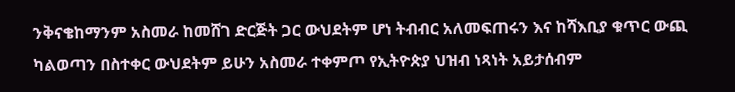ንቅናቄከማንም አስመራ ከመሸገ ድርጅት ጋር ውህደትም ሆነ ትብብር አለመፍጠሩን እና ከሻእቢያ ቁጥር ውጪ ካልወጣን በስተቀር ውህደትም ይሁን አስመራ ተቀምጦ የኢትዮጵያ ህዝብ ነጻነት አይታሰብም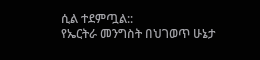ሲል ተደምጧል::
የኤርትራ መንግስት በህገወጥ ሁኔታ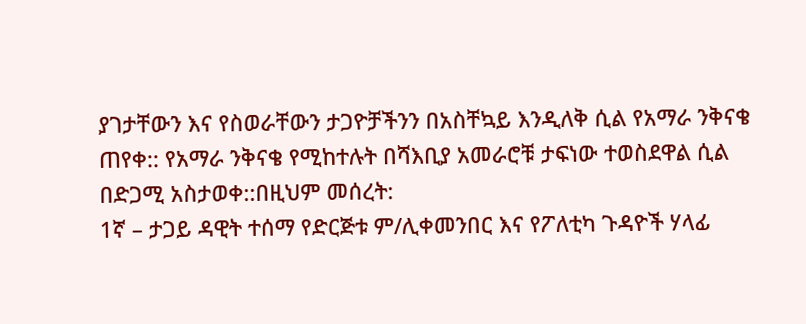ያገታቸውን እና የስወራቸውን ታጋዮቻችንን በአስቸኳይ እንዲለቅ ሲል የአማራ ንቅናቄ ጠየቀ:: የአማራ ንቅናቄ የሚከተሉት በሻእቢያ አመራሮቹ ታፍነው ተወስደዋል ሲል በድጋሚ አስታወቀ::በዚህም መሰረት:
1ኛ – ታጋይ ዳዊት ተሰማ የድርጅቱ ም/ሊቀመንበር እና የፖለቲካ ጉዳዮች ሃላፊ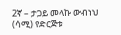2ኛ – ታጋይ መላኩ ውብነህ (ሳሚ) የድርጅቱ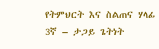የትምህርት እና ስልጠና ሃላፊ
3ኛ – ታጋይ ጌትነት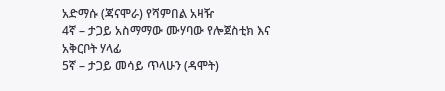አድማሱ (ጃናሞራ) የሻምበል አዛዥ
4ኛ – ታጋይ አስማማው ሙሃባው የሎጀስቲክ እና አቅርቦት ሃላፊ
5ኛ – ታጋይ መሳይ ጥላሁን (ዳሞት)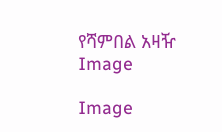የሻምበል አዛዥ
Image

Image